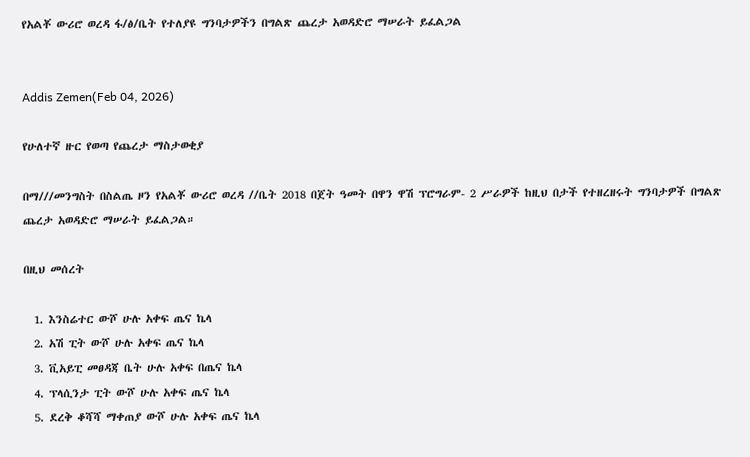የአልቾ ውሪሮ ወረዳ ፋ/ፅ/ቤት የተለያዩ ግንባታዎችን በግልጽ ጨረታ አወዳድሮ ማሠራት ይፈልጋል


Addis Zemen(Feb 04, 2026)

የሁለተኛ ዙር የወጣ የጨረታ ማስታወቂያ

በማ///መንግስት በስልጤ ዞን የአልቾ ውሪሮ ወረዳ //ቤት 2018 በጀት ዓመት በዋን ዋሽ ፕሮግራም- 2 ሥራዎች ከዚህ በታች የተዘረዘሩት ግንባታዎች በግልጽ ጨረታ አወዳድሮ ማሠራት ይፈልጋል።

በዚህ መሰረት

  1. እንስሬተር ውሾ ሁሉ አቀፍ ጤና ኬላ
  2. አሽ ፒት ውሾ ሁሉ አቀፍ ጤና ኬላ
  3. ቪአይፒ መፀዳጃ ቤት ሁሉ አቀፍ በጤና ኬላ
  4. ፕላሲንታ ፒት ውሾ ሁሉ አቀፍ ጤና ኬላ
  5. ደረቅ ቆሻሻ ማቀጠያ ውሾ ሁሉ አቀፍ ጤና ኬላ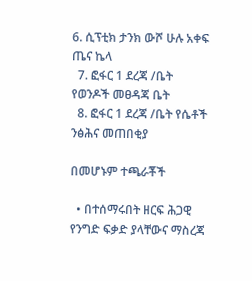6. ሲፕቲክ ታንክ ውሾ ሁሉ አቀፍ ጤና ኬላ
  7. ፎፋር 1 ደረጃ /ቤት የወንዶች መፀዳጃ ቤት
  8. ፎፋር 1 ደረጃ /ቤት የሴቶች ንፅሕና መጠበቂያ

በመሆኑም ተጫራቾች

  • በተሰማሩበት ዘርፍ ሕጋዊ የንግድ ፍቃድ ያላቸውና ማስረጃ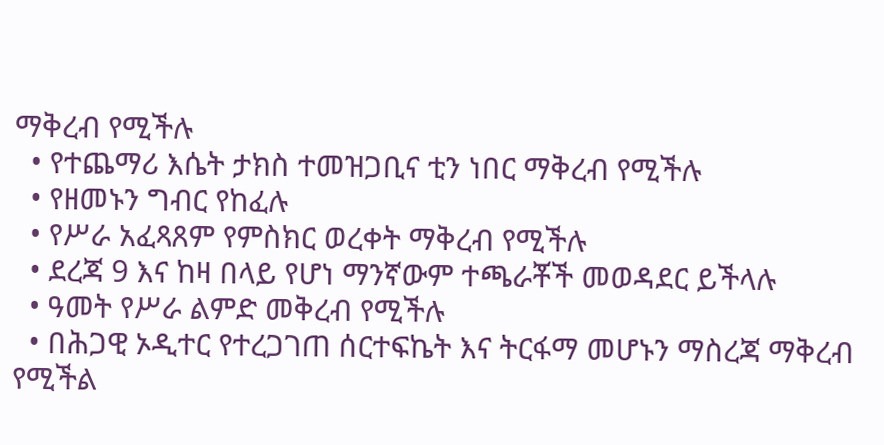ማቅረብ የሚችሉ
  • የተጨማሪ እሴት ታክስ ተመዝጋቢና ቲን ነበር ማቅረብ የሚችሉ
  • የዘመኑን ግብር የከፈሉ
  • የሥራ አፈጻጸም የምስክር ወረቀት ማቅረብ የሚችሉ
  • ደረጃ 9 እና ከዛ በላይ የሆነ ማንኛውም ተጫራቾች መወዳደር ይችላሉ
  • ዓመት የሥራ ልምድ መቅረብ የሚችሉ
  • በሕጋዊ ኦዲተር የተረጋገጠ ሰርተፍኬት እና ትርፋማ መሆኑን ማስረጃ ማቅረብ የሚችል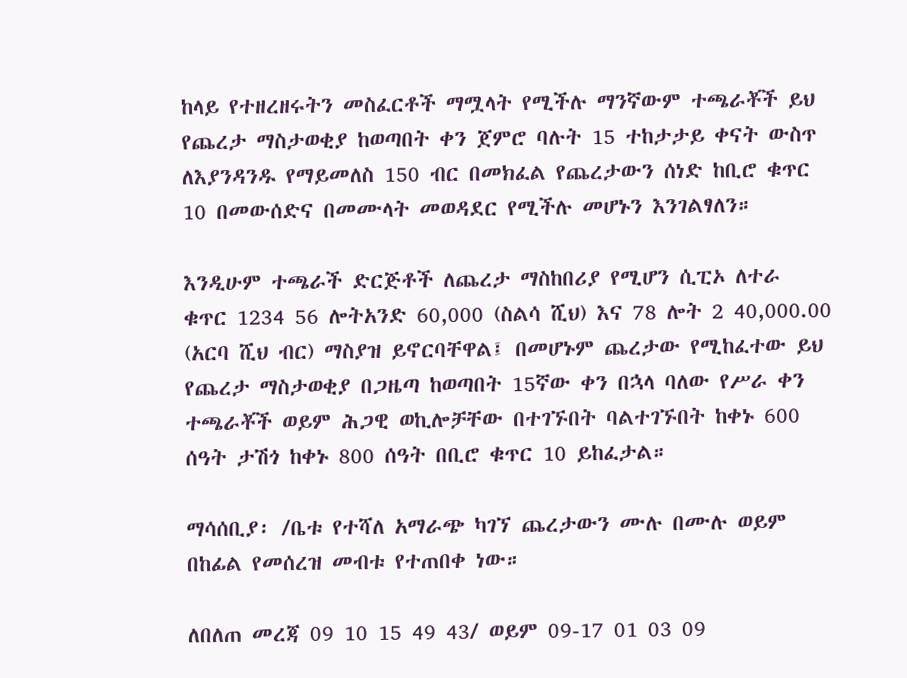ከላይ የተዘረዘሩትን መስፈርቶች ማሟላት የሚችሉ ማንኛውም ተጫራቾች ይህ የጨረታ ማስታወቂያ ከወጣበት ቀን ጀምሮ ባሉት 15 ተከታታይ ቀናት ውስጥ ለእያንዳንዱ የማይመለስ 150 ብር በመክፈል የጨረታውን ሰነድ ከቢሮ ቁጥር 10 በመውሰድና በመሙላት መወዳደር የሚችሉ መሆኑን እንገልፃለን።

እንዲሁም ተጫራች ድርጅቶች ለጨረታ ማስከበሪያ የሚሆን ሲፒኦ ለተራ ቁጥር 1234 56 ሎትአንድ 60,000 (ስልሳ ሺህ) እና 78 ሎት 2 40,000.00 (አርባ ሺህ ብር) ማስያዝ ይኖርባቸዋል፤ በመሆኑም ጨረታው የሚከፈተው ይህ የጨረታ ማስታወቂያ በጋዜጣ ከወጣበት 15ኛው ቀን በኋላ ባለው የሥራ ቀን ተጫራቾች ወይም ሕጋዊ ወኪሎቻቸው በተገኙበት ባልተገኙበት ከቀኑ 600 ሰዓት ታሽጎ ከቀኑ 800 ሰዓት በቢሮ ቁጥር 10 ይከፈታል።

ማሳሰቢያ፡ /ቤቱ የተሻለ አማራጭ ካገኘ ጨረታውን ሙሉ በሙሉ ወይም በከፊል የመሰረዝ መብቱ የተጠበቀ ነው።

ለበለጠ መረጃ 09 10 15 49 43/ ወይም 09-17 01 03 09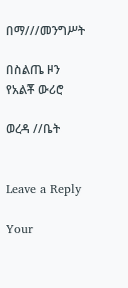በማ///መንግሥት

በስልጤ ዞን የአልቾ ውሪሮ

ወረዳ //ቤት


Leave a Reply

Your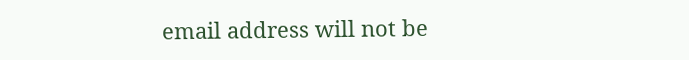email address will not be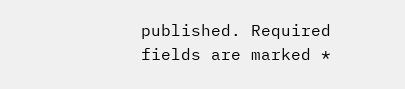published. Required fields are marked *